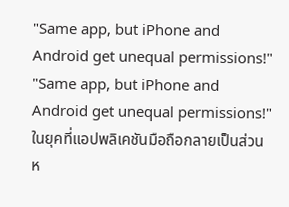"Same app, but iPhone and Android get unequal permissions!"
"Same app, but iPhone and Android get unequal permissions!"
ในยุคที่แอปพลิเคชันมือถือกลายเป็นส่วนห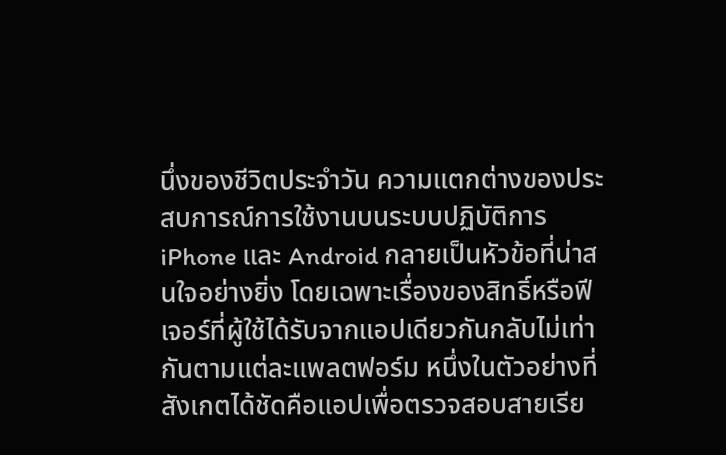นึ่งของชีวิตประจำวัน ความแตกต่างของประสบการณ์การใช้งานบนระบบปฏิบัติการ iPhone และ Android กลายเป็นหัวข้อที่น่าสนใจอย่างยิ่ง โดยเฉพาะเรื่องของสิทธิ์หรือฟีเจอร์ที่ผู้ใช้ได้รับจากแอปเดียวกันกลับไม่เท่ากันตามแต่ละแพลตฟอร์ม หนึ่งในตัวอย่างที่สังเกตได้ชัดคือแอปเพื่อตรวจสอบสายเรีย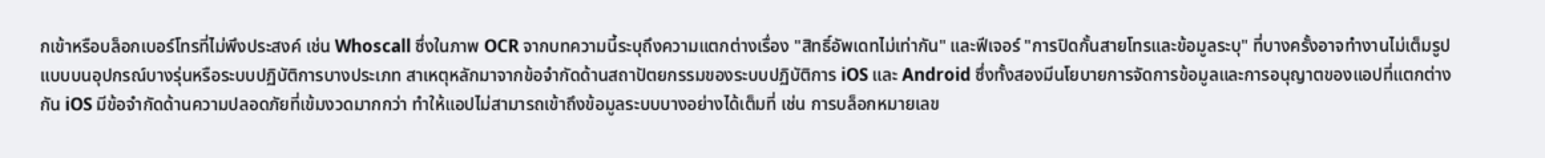กเข้าหรือบล็อกเบอร์โทรที่ไม่พึงประสงค์ เช่น Whoscall ซึ่งในภาพ OCR จากบทความนี้ระบุถึงความแตกต่างเรื่อง "สิทธิ์อัพเดทไม่เท่ากัน" และฟีเจอร์ "การปิดกั้นสายโทรและข้อมูลระบุ" ที่บางครั้งอาจทำงานไม่เต็มรูปแบบบนอุปกรณ์บางรุ่นหรือระบบปฏิบัติการบางประเภท สาเหตุหลักมาจากข้อจำกัดด้านสถาปัตยกรรมของระบบปฏิบัติการ iOS และ Android ซึ่งทั้งสองมีนโยบายการจัดการข้อมูลและการอนุญาตของแอปที่แตกต่างกัน iOS มีข้อจำกัดด้านความปลอดภัยที่เข้มงวดมากกว่า ทำให้แอปไม่สามารถเข้าถึงข้อมูลระบบบางอย่างได้เต็มที่ เช่น การบล็อกหมายเลข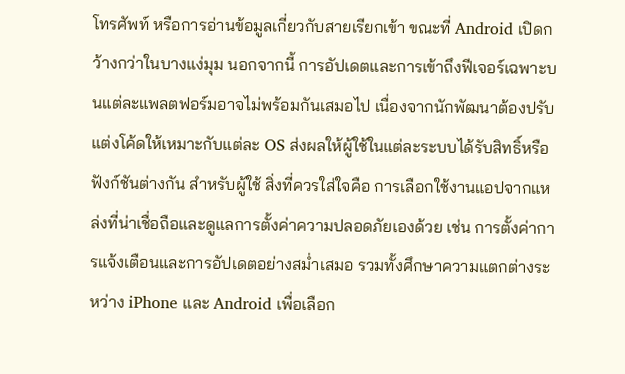โทรศัพท์ หรือการอ่านข้อมูลเกี่ยวกับสายเรียกเข้า ขณะที่ Android เปิดกว้างกว่าในบางแง่มุม นอกจากนี้ การอัปเดตและการเข้าถึงฟีเจอร์เฉพาะบนแต่ละแพลตฟอร์มอาจไม่พร้อมกันเสมอไป เนื่องจากนักพัฒนาต้องปรับแต่งโค้ดให้เหมาะกับแต่ละ OS ส่งผลให้ผู้ใช้ในแต่ละระบบได้รับสิทธิ์หรือฟังก์ชันต่างกัน สำหรับผู้ใช้ สิ่งที่ควรใส่ใจคือ การเลือกใช้งานแอปจากแหล่งที่น่าเชื่อถือและดูแลการตั้งค่าความปลอดภัยเองด้วย เช่น การตั้งค่าการแจ้งเตือนและการอัปเดตอย่างสม่ำเสมอ รวมทั้งศึกษาความแตกต่างระหว่าง iPhone และ Android เพื่อเลือก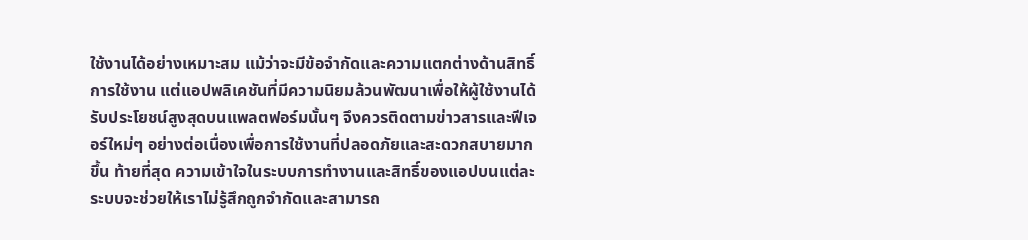ใช้งานได้อย่างเหมาะสม แม้ว่าจะมีข้อจำกัดและความแตกต่างด้านสิทธิ์การใช้งาน แต่แอปพลิเคชันที่มีความนิยมล้วนพัฒนาเพื่อให้ผู้ใช้งานได้รับประโยชน์สูงสุดบนแพลตฟอร์มนั้นๆ จึงควรติดตามข่าวสารและฟีเจอร์ใหม่ๆ อย่างต่อเนื่องเพื่อการใช้งานที่ปลอดภัยและสะดวกสบายมากขึ้น ท้ายที่สุด ความเข้าใจในระบบการทำงานและสิทธิ์ของแอปบนแต่ละระบบจะช่วยให้เราไม่รู้สึกถูกจำกัดและสามารถ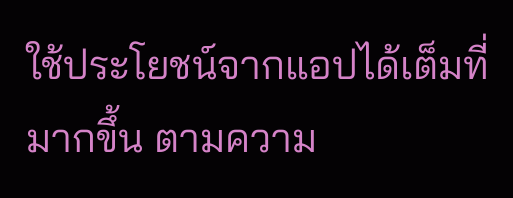ใช้ประโยชน์จากแอปได้เต็มที่มากขึ้น ตามความ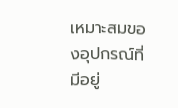เหมาะสมของอุปกรณ์ที่มีอยู่